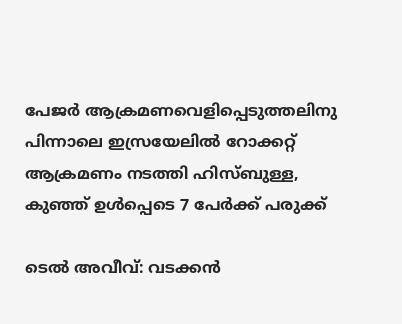പേജര്‍ ആക്രമണവെളിപ്പെടുത്തലിനു പിന്നാലെ ഇസ്രയേലില്‍ റോക്കറ്റ് ആക്രമണം നടത്തി ഹിസ്ബുള്ള, കുഞ്ഞ് ഉള്‍പ്പെടെ 7 പേര്‍ക്ക് പരുക്ക്

ടെല്‍ അവീവ്: വടക്കന്‍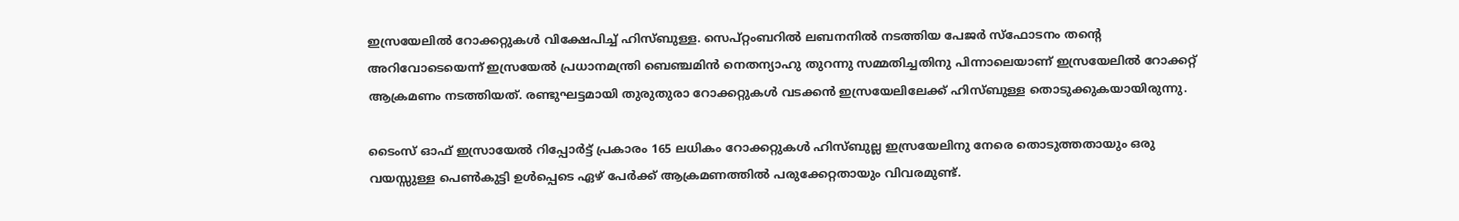ഇസ്രയേലില്‍ റോക്കറ്റുകള്‍ വിക്ഷേപിച്ച് ഹിസ്ബുള്ള. സെപ്റ്റംബറില്‍ ലബനനില്‍ നടത്തിയ പേജര്‍ സ്‌ഫോടനം തന്റെ അറിവോടെയെന്ന് ഇസ്രയേല്‍ പ്രധാനമന്ത്രി ബെഞ്ചമിന്‍ നെതന്യാഹു തുറന്നു സമ്മതിച്ചതിനു പിന്നാലെയാണ് ഇസ്രയേലില്‍ റോക്കറ്റ് ആക്രമണം നടത്തിയത്. രണ്ടുഘട്ടമായി തുരുതുരാ റോക്കറ്റുകള്‍ വടക്കന്‍ ഇസ്രയേലിലേക്ക് ഹിസ്ബുള്ള തൊടുക്കുകയായിരുന്നു.

ടൈംസ് ഓഫ് ഇസ്രായേല്‍ റിപ്പോര്‍ട്ട് പ്രകാരം 165 ലധികം റോക്കറ്റുകള്‍ ഹിസ്ബുല്ല ഇസ്രയേലിനു നേരെ തൊടുത്തതായും ഒരു വയസ്സുള്ള പെണ്‍കുട്ടി ഉള്‍പ്പെടെ ഏഴ് പേര്‍ക്ക് ആക്രമണത്തില്‍ പരുക്കേറ്റതായും വിവരമുണ്ട്.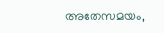അതേസമയം,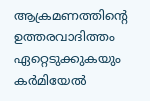ആക്രമണത്തിന്റെ ഉത്തരവാദിത്തം ഏറ്റെടുക്കുകയും കര്‍മിയേല്‍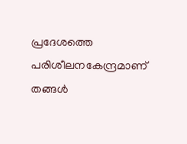പ്രദേശത്തെ പരിശീലനകേന്ദ്രമാണ് തങ്ങള്‍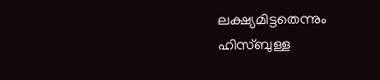ലക്ഷ്യമിട്ടതെന്നും ഹിസ്ബുള്ള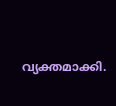വ്യക്തമാക്കി.